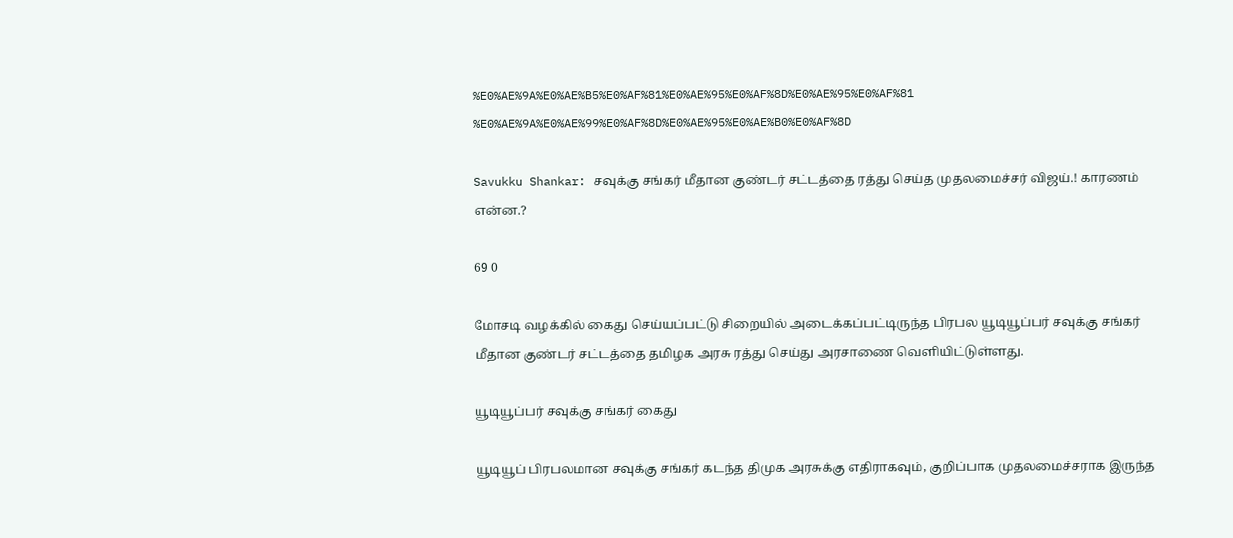%E0%AE%9A%E0%AE%B5%E0%AF%81%E0%AE%95%E0%AF%8D%E0%AE%95%E0%AF%81 %E0%AE%9A%E0%AE%99%E0%AF%8D%E0%AE%95%E0%AE%B0%E0%AF%8D

Savukku Shankar: சவுக்கு சங்கர் மீதான குண்டர் சட்டத்தை ரத்து செய்த முதலமைச்சர் விஜய்.! காரணம் என்ன.?

69 0

மோசடி வழக்கில் கைது செய்யப்பட்டு சிறையில் அடைக்கப்பட்டிருந்த பிரபல யூடியூப்பர் சவுக்கு சங்கர் மீதான குண்டர் சட்டத்தை தமிழக அரசு ரத்து செய்து அரசாணை வெளியிட்டுள்ளது.

யூடியூப்பர் சவுக்கு சங்கர் கைது

யூடியூப் பிரபலமான சவுக்கு சங்கர் கடந்த திமுக அரசுக்கு எதிராகவும், குறிப்பாக முதலமைச்சராக இருந்த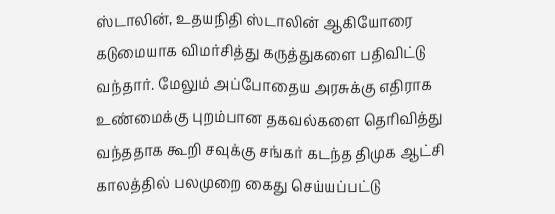ஸ்டாலின், உதயநிதி ஸ்டாலின் ஆகியோரை கடுமையாக விமர்சித்து கருத்துகளை பதிவிட்டு வந்தார். மேலும் அப்போதைய அரசுக்கு எதிராக உண்மைக்கு புறம்பான தகவல்களை தெரிவித்து வந்ததாக கூறி சவுக்கு சங்கர் கடந்த திமுக ஆட்சி  காலத்தில் பலமுறை கைது செய்யப்பட்டு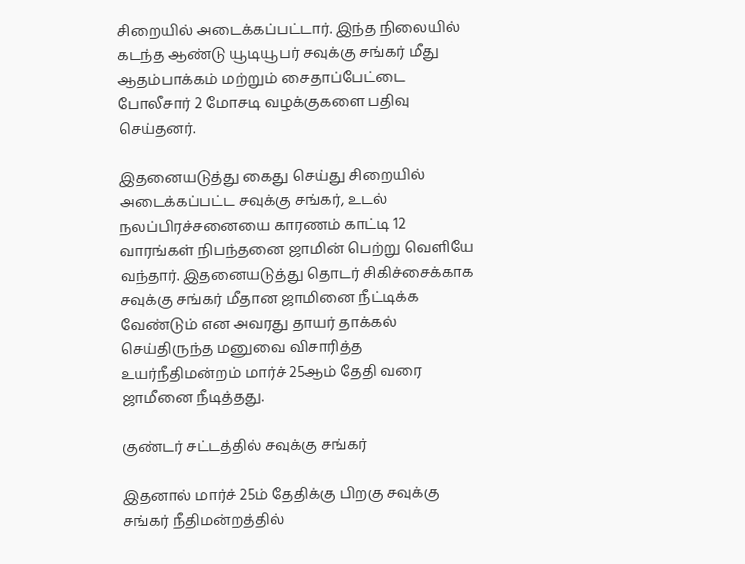சிறையில் அடைக்கப்பட்டார். இந்த நிலையில் கடந்த ஆண்டு யூடியூபர் சவுக்கு சங்கர் மீது ஆதம்பாக்கம் மற்றும் சைதாப்பேட்டை போலீசார் 2 மோசடி வழக்குகளை பதிவு செய்தனர்.

இதனையடுத்து கைது செய்து சிறையில் அடைக்கப்பட்ட சவுக்கு சங்கர், உடல் நலப்பிரச்சனையை காரணம் காட்டி 12 வாரங்கள் நிபந்தனை ஜாமின் பெற்று வெளியே வந்தார். இதனையடுத்து தொடர் சிகிச்சைக்காக சவுக்கு சங்கர் மீதான ஜாமினை நீட்டிக்க வேண்டும் என அவரது தாயர் தாக்கல் செய்திருந்த மனுவை விசாரித்த உயர்நீதிமன்றம் மார்ச் 25ஆம் தேதி வரை ஜாமீனை நீடித்தது.

குண்டர் சட்டத்தில் சவுக்கு சங்கர்

இதனால் மார்ச் 25ம் தேதிக்கு பிறகு சவுக்கு சங்கர் நீதிமன்றத்தில்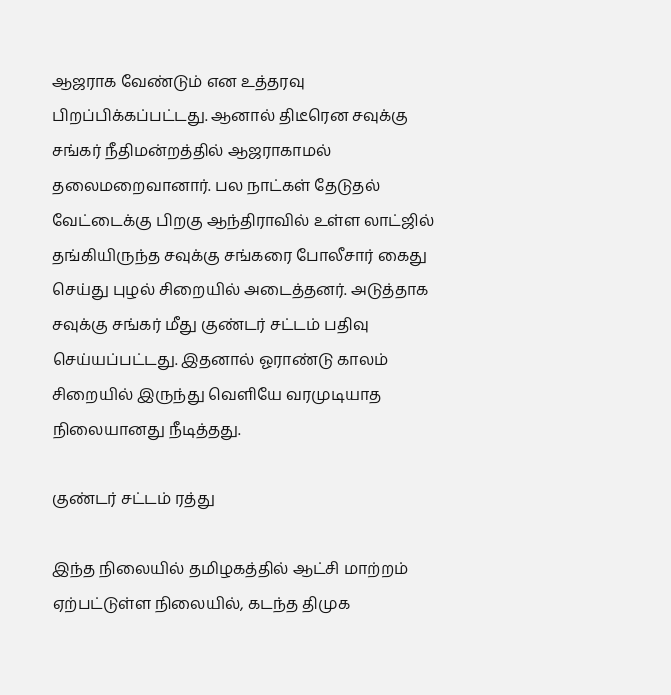ஆஜராக வேண்டும் என உத்தரவு பிறப்பிக்கப்பட்டது. ஆனால் திடீரென சவுக்கு சங்கர் நீதிமன்றத்தில் ஆஜராகாமல் தலைமறைவானார். பல நாட்கள் தேடுதல் வேட்டைக்கு பிறகு ஆந்திராவில் உள்ள லாட்ஜில் தங்கியிருந்த சவுக்கு சங்கரை போலீசார் கைது செய்து புழல் சிறையில் அடைத்தனர். அடுத்தாக சவுக்கு சங்கர் மீது குண்டர் சட்டம் பதிவு செய்யப்பட்டது. இதனால் ஓராண்டு காலம் சிறையில் இருந்து வெளியே வரமுடியாத நிலையானது நீடித்தது.

குண்டர் சட்டம் ரத்து

இந்த நிலையில் தமிழகத்தில் ஆட்சி மாற்றம் ஏற்பட்டுள்ள நிலையில், கடந்த திமுக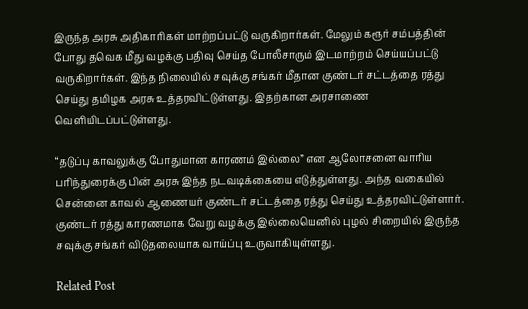இருந்த அரசு அதிகாரிகள் மாற்றப்பட்டு வருகிறார்கள். மேலும் கரூர் சம்பத்தின் போது தவெக மீது வழக்கு பதிவு செய்த போலீசாரும் இடமாற்றம் செய்யப்பட்டு வருகிறார்கள். இந்த நிலையில் சவுக்கு சங்கர் மீதான குண்டர் சட்டத்தை ரத்து செய்து தமிழக அரசு உத்தரவிட்டுள்ளது. இதற்கான அரசாணை வெளியிடப்பட்டுள்ளது.

“தடுப்பு காவலுக்கு போதுமான காரணம் இல்லை” என ஆலோசனை வாரிய பரிந்துரைக்கு பின் அரசு இந்த நடவடிக்கையை எடுத்துள்ளது. அந்த வகையில் சென்னை காவல் ஆணையர் குண்டர் சட்டத்தை ரத்து செய்து உத்தரவிட்டுள்ளார். குண்டர் ரத்து காரணமாக வேறு வழக்கு இல்லையெனில் புழல் சிறையில் இருந்த சவுக்கு சங்கர் விடுதலையாக வாய்ப்பு உருவாகியுள்ளது.

Related Post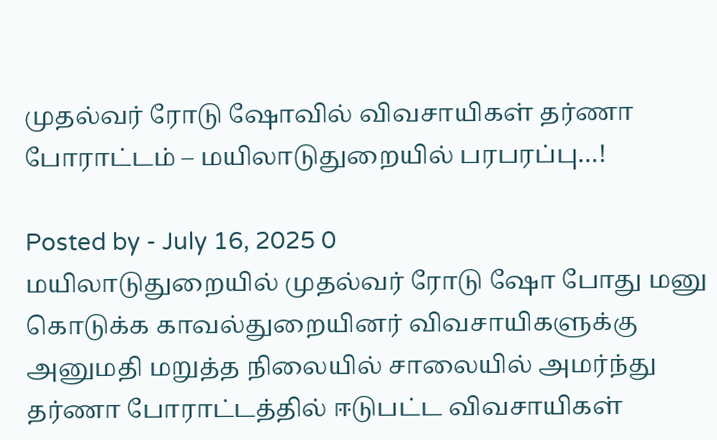முதல்வர் ரோடு ஷோவில் விவசாயிகள் தர்ணா போராட்டம் – மயிலாடுதுறையில் பரபரப்பு…!

Posted by - July 16, 2025 0
மயிலாடுதுறையில் முதல்வர் ரோடு ஷோ போது மனு கொடுக்க காவல்துறையினர் விவசாயிகளுக்கு அனுமதி மறுத்த நிலையில் சாலையில் அமர்ந்து தர்ணா போராட்டத்தில் ஈடுபட்ட விவசாயிகள்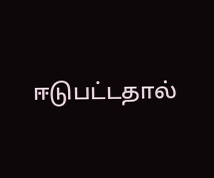ஈடுபட்டதால்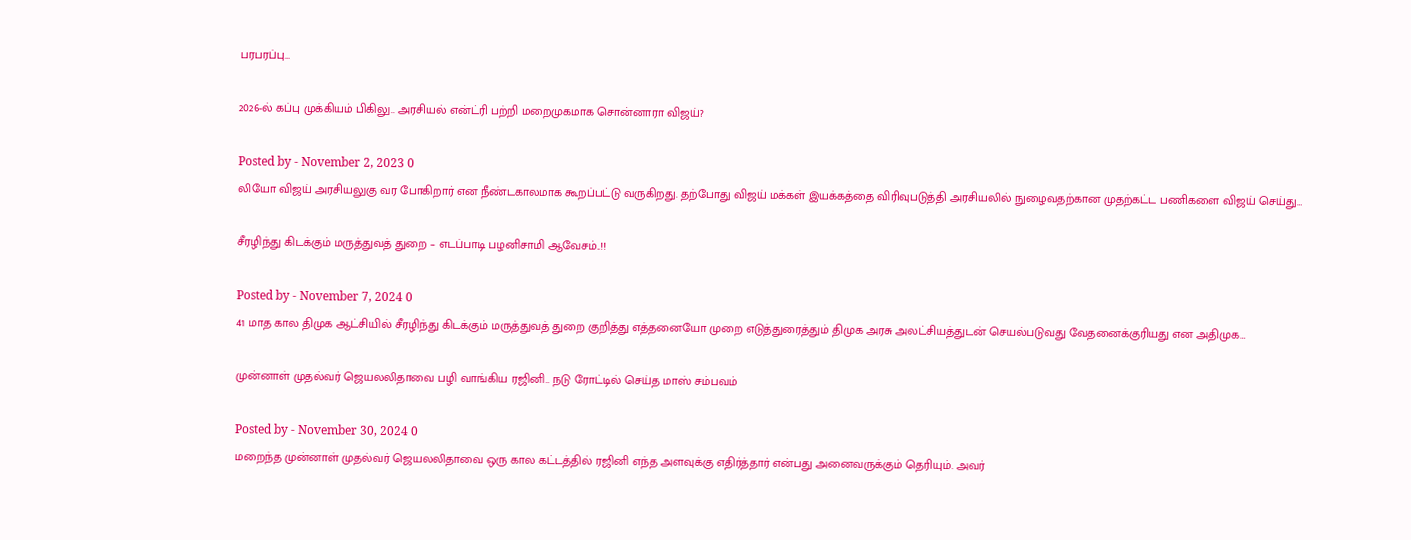பரபரப்பு…

2026-ல் கப்பு முக்கியம் பிகிலு.. அரசியல் என்ட்ரி பற்றி மறைமுகமாக சொன்னாரா விஜய்?

Posted by - November 2, 2023 0
லியோ விஜய் அரசியலுகு வர போகிறார் என நீண்டகாலமாக கூறப்பட்டு வருகிறது. தற்போது விஜய் மக்கள் இயக்கத்தை விரிவுபடுத்தி அரசியலில் நுழைவதற்கான முதற்கட்ட பணிகளை விஜய் செய்து…

சீரழிந்து கிடக்கும் மருத்துவத் துறை – எடப்பாடி பழனிசாமி ஆவேசம்..!!

Posted by - November 7, 2024 0
41 மாத கால திமுக ஆட்சியில் சீரழிந்து கிடக்கும் மருத்துவத் துறை குறித்து எத்தனையோ முறை எடுத்துரைத்தும் திமுக அரசு அலட்சியத்துடன் செயல்படுவது வேதனைக்குரியது என அதிமுக…

முன்னாள் முதல்வர் ஜெயலலிதாவை பழி வாங்கிய ரஜினி.. நடு ரோட்டில் செய்த மாஸ் சம்பவம்

Posted by - November 30, 2024 0
மறைந்த முன்னாள் முதல்வர் ஜெயலலிதாவை ஒரு கால கட்டத்தில் ரஜினி எந்த அளவுக்கு எதிர்த்தார் என்பது அனைவருக்கும் தெரியும். அவர்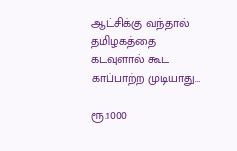ஆட்சிக்கு வந்தால் தமிழகத்தை கடவுளால் கூட காப்பாற்ற முடியாது…

ரூ.1000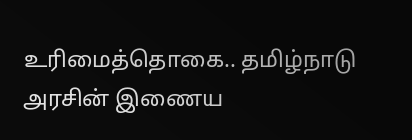உரிமைத்தொகை.. தமிழ்நாடு அரசின் இணைய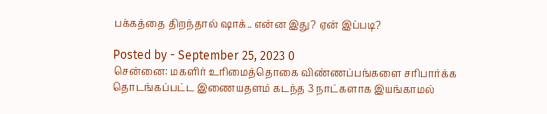பக்கத்தை திறந்தால் ஷாக்.. என்ன இது? ஏன் இப்படி?

Posted by - September 25, 2023 0
சென்னை: மகளிர் உரிமைத்தொகை விண்ணப்பங்களை சரிபார்க்க தொடங்கப்பட்ட இணையதளம் கடந்த 3 நாட்களாக இயங்காமல்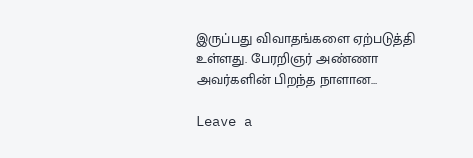இருப்பது விவாதங்களை ஏற்படுத்தி உள்ளது. பேரறிஞர் அண்ணா அவர்களின் பிறந்த நாளான…

Leave a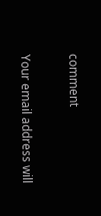comment

Your email address will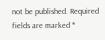not be published. Required fields are marked *